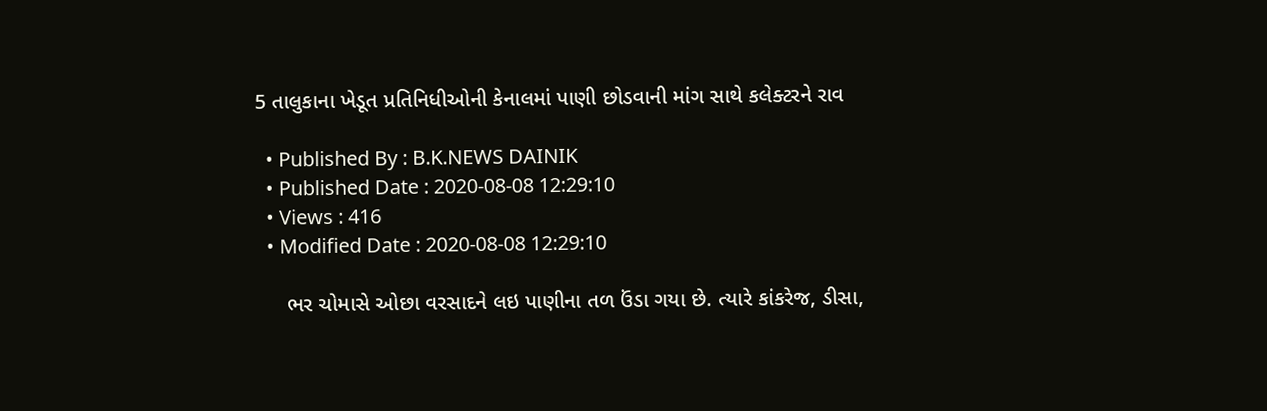5 તાલુકાના ખેડૂત પ્રતિનિધીઓની કેનાલમાં પાણી છોડવાની માંગ સાથે કલેક્ટરને રાવ

  • Published By : B.K.NEWS DAINIK
  • Published Date : 2020-08-08 12:29:10
  • Views : 416
  • Modified Date : 2020-08-08 12:29:10

     ભર ચોમાસે ઓછા વરસાદને લઇ પાણીના તળ ઉંડા ગયા છે. ત્યારે કાંકરેજ, ડીસા,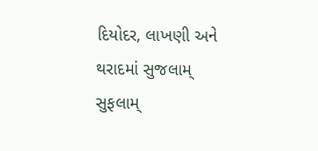દિયોદર, લાખણી અને થરાદમાં સુજલામ્ સુફલામ્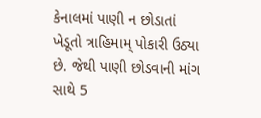કેનાલમાં પાણી ન છોડાતાં ખેડૂતો ત્રાહિમામ્ પોકારી ઉઠ્યા છે. જેથી પાણી છોડવાની માંગ સાથે 5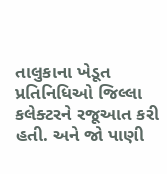તાલુકાના ખેડૂત પ્રતિનિધિઓ જિલ્લા કલેક્ટરને રજૂઆત કરી હતી. અને જો પાણી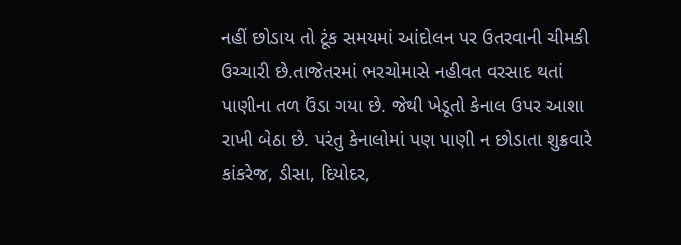નહીં છોડાય તો ટૂંક સમયમાં આંદોલન પર ઉતરવાની ચીમકી ઉચ્ચારી છે.તાજેતરમાં ભરચોમાસે નહીવત વરસાદ થતાં પાણીના તળ ઉંડા ગયા છે. જેથી ખેડૂતો કેનાલ ઉપર આશા રાખી બેઠા છે. પરંતુ કેનાલોમાં પણ પાણી ન છોડાતા શુક્રવારે કાંકરેજ, ડીસા, દિયોદર,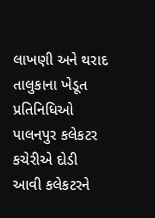લાખણી અને થરાદ તાલુકાના ખેડૂત પ્રતિનિધિઓ પાલનપુર કલેકટર કચેરીએ દોડી આવી કલેકટરને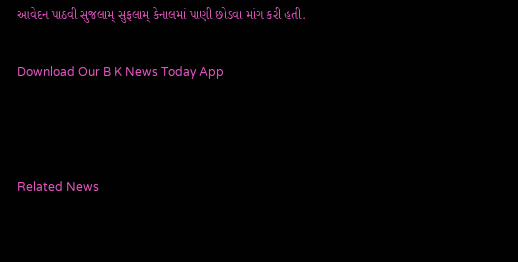આવેદન પાઠવી સુજલામ્ સુફલામ્ કેનાલમાં પાણી છોડવા માંગ કરી હતી.

Download Our B K News Today App



Related News